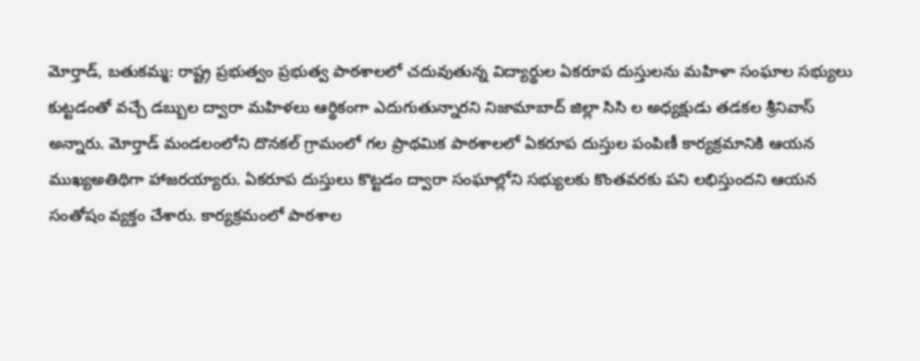మోర్తాడ్, బతుకమ్మ: రాష్ట్ర ప్రభుత్వం ప్రభుత్వ పాఠశాలలో చదువుతున్న విద్యార్థుల ఏకరూప దుస్తులను మహిళా సంఘాల సభ్యులు కుట్టడంతో వచ్చే డబ్బుల ద్వారా మహిళలు ఆర్థికంగా ఎదుగుతున్నారని నిజామాబాద్ జిల్లా సిసి ల అధ్యక్షుడు తడకల శ్రీనివాస్ అన్నారు. మోర్తాడ్ మండలంలోని దొనకల్ గ్రామంలో గల ప్రాథమిక పాఠశాలలో ఏకరూప దుస్తుల పంపిణీ కార్యక్రమానికి ఆయన ముఖ్యఅతిథిగా హాజరయ్యారు. ఏకరూప దుస్తులు కొట్టడం ద్వారా సంఘాల్లోని సభ్యులకు కొంతవరకు పని లభిస్తుందని ఆయన సంతోషం వ్యక్తం చేశారు. కార్యక్రమంలో పాఠశాల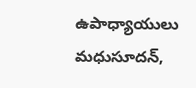ఉపాధ్యాయులు మధుసూదన్,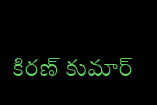కిరణ్ కుమార్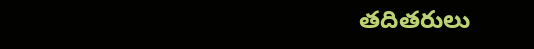తదితరులు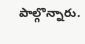పాల్గొన్నారు.